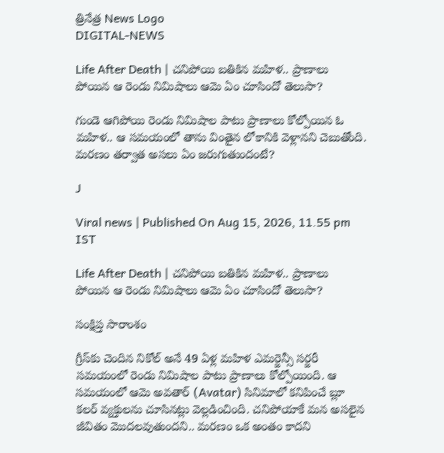త్రినేత్ర News Logo
DIGITAL-NEWS

Life After Death | చనిపోయి బతికిన మహిళ.. ప్రాణాలు పోయిన ఆ రెండు నిమిషాలు ఆమె ఏం చూసిందో తెలుసా?

గుండె ఆగిపోయి రెండు నిమిషాల పాటు ప్రాణాలు కోల్పోయిన ఓ మహిళ.. ఆ సమయంలో తాను వింతైన లోకానికి వెళ్లానని చెబుతోంది. మరణం తర్వాత అసలు ఏం జరుగుతుందంటే?

J

Viral news | Published On Aug 15, 2026, 11.55 pm IST

Life After Death | చనిపోయి బతికిన మహిళ.. ప్రాణాలు పోయిన ఆ రెండు నిమిషాలు ఆమె ఏం చూసిందో తెలుసా?

సంక్షిప్త సారాంశం

గ్రీస్‌కు చెందిన నికోల్ అనే 49 ఏళ్ల మహిళ ఎమర్జెన్సీ సర్జరీ సమయంలో రెండు నిమిషాల పాటు ప్రాణాలు కోల్పోయింది. ఆ సమయంలో ఆమె అవతార్ (Avatar) సినిమాలో కనిపించే బ్లూ కలర్ వ్యక్తులను చూసినట్లు వెల్లడించింది. చనిపోయాకే మన అసలైన జీవితం మొదలవుతుందని.. మరణం ఒక అంతం కాదని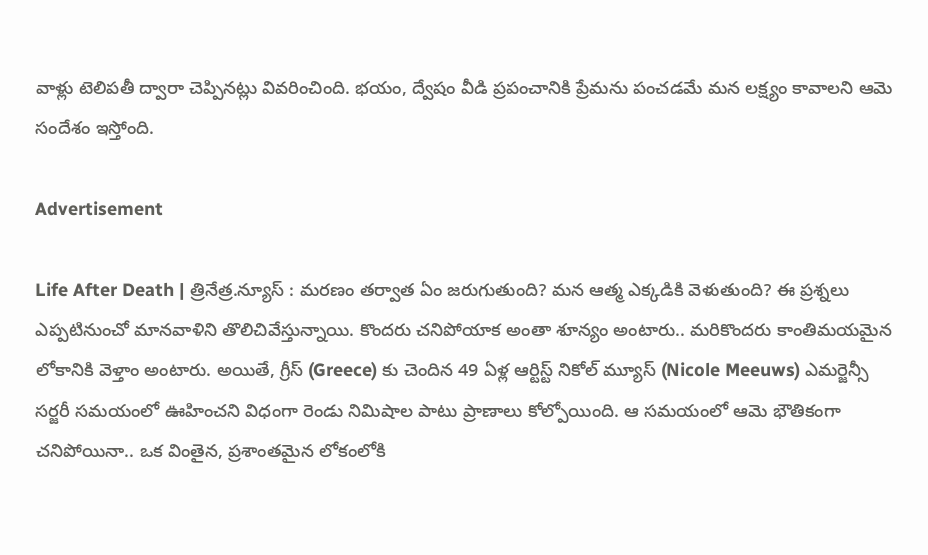వాళ్లు టెలిపతీ ద్వారా చెప్పినట్లు వివరించింది. భయం, ద్వేషం వీడి ప్రపంచానికి ప్రేమను పంచడమే మన లక్ష్యం కావాలని ఆమె సందేశం ఇస్తోంది.

Advertisement

Life After Death | త్రినేత్ర.న్యూస్ : మరణం తర్వాత ఏం జరుగుతుంది? మన ఆత్మ ఎక్కడికి వెళుతుంది? ఈ ప్రశ్నలు ఎప్పటినుంచో మానవాళిని తొలిచివేస్తున్నాయి. కొందరు చనిపోయాక అంతా శూన్యం అంటారు.. మరికొందరు కాంతిమయమైన లోకానికి వెళ్తాం అంటారు. అయితే, గ్రీస్‌ (Greece) కు చెందిన 49 ఏళ్ల ఆర్టిస్ట్ నికోల్ మ్యూస్ (Nicole Meeuws) ఎమర్జెన్సీ సర్జరీ సమయంలో ఊహించని విధంగా రెండు నిమిషాల పాటు ప్రాణాలు కోల్పోయింది. ఆ సమయంలో ఆమె భౌతికంగా చనిపోయినా.. ఒక వింతైన, ప్రశాంతమైన లోకంలోకి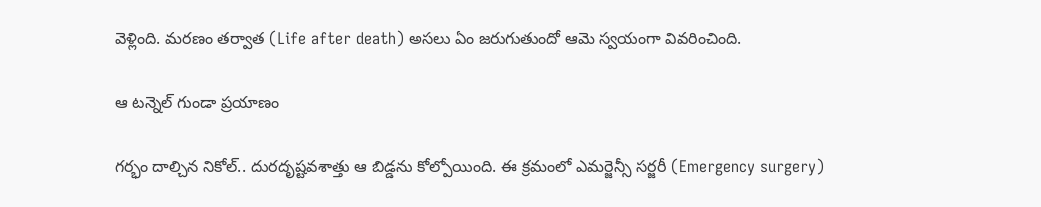వెళ్లింది. మరణం తర్వాత (Life after death) అసలు ఏం జరుగుతుందో ఆమె స్వయంగా వివరించింది.

ఆ టన్నెల్ గుండా ప్రయాణం

గర్భం దాల్చిన నికోల్.. దురదృష్టవశాత్తు ఆ బిడ్డను కోల్పోయింది. ఈ క్రమంలో ఎమర్జెన్సీ సర్జరీ (Emergency surgery)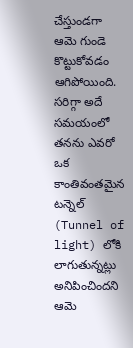చేస్తుండగా ఆమె గుండె కొట్టుకోవడం ఆగిపోయింది. సరిగ్గా అదే సమయంలో తనను ఎవరో ఒక కాంతివంతమైన టన్నెల్ (Tunnel of light) లోకి లాగుతున్నట్లు అనిపించిందని ఆమె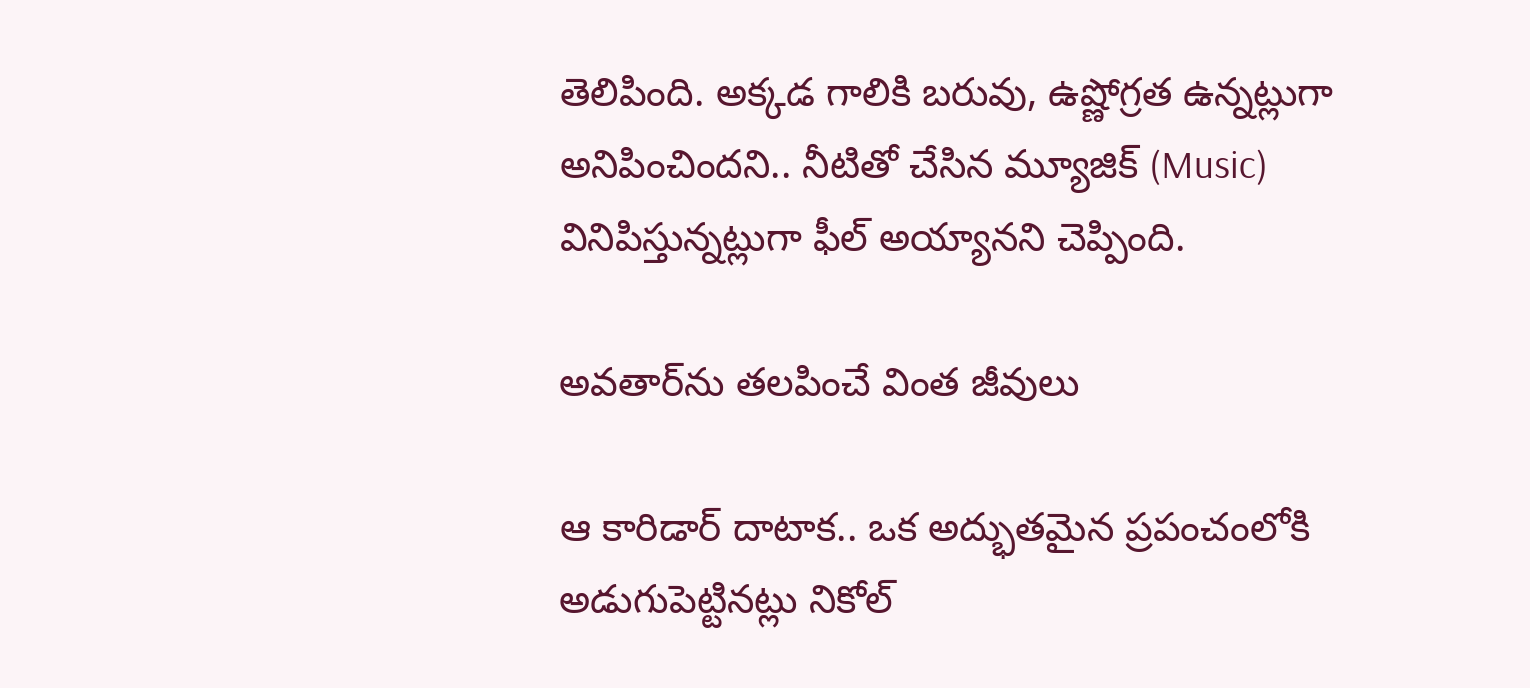తెలిపింది. అక్కడ గాలికి బరువు, ఉష్ణోగ్రత ఉన్నట్లుగా అనిపించిందని.. నీటితో చేసిన మ్యూజిక్ (Music) వినిపిస్తున్నట్లుగా ఫీల్ అయ్యానని చెప్పింది.

అవతార్‌ను తలపించే వింత జీవులు

ఆ కారిడార్ దాటాక.. ఒక అద్భుతమైన ప్రపంచంలోకి అడుగుపెట్టినట్లు నికోల్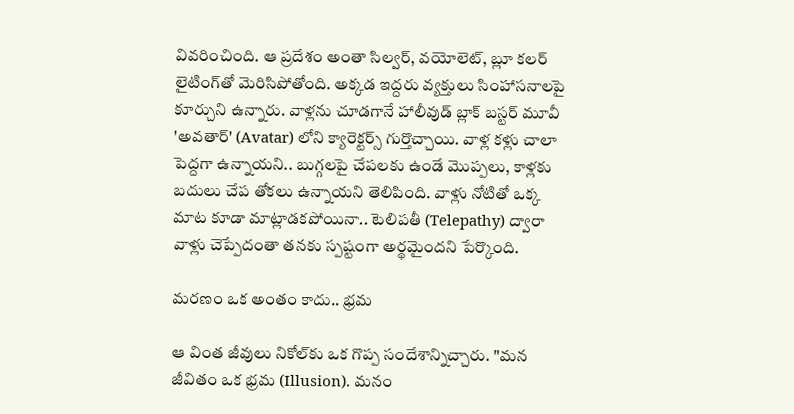వివరించింది. ఆ ప్రదేశం అంతా సిల్వర్, వయోలెట్, బ్లూ కలర్ లైటింగ్‌తో మెరిసిపోతోంది. అక్కడ ఇద్దరు వ్యక్తులు సింహాసనాలపై కూర్చుని ఉన్నారు. వాళ్లను చూడగానే హాలీవుడ్ బ్లాక్ బస్టర్ మూవీ 'అవతార్' (Avatar) లోని క్యారెక్టర్స్ గుర్తొచ్చాయి. వాళ్ల కళ్లు చాలా పెద్దగా ఉన్నాయని.. బుగ్గలపై చేపలకు ఉండే మొప్పలు, కాళ్లకు బదులు చేప తోకలు ఉన్నాయని తెలిపింది. వాళ్లు నోటితో ఒక్క మాట కూడా మాట్లాడకపోయినా.. టెలిపతీ (Telepathy) ద్వారా వాళ్లు చెప్పేదంతా తనకు స్పష్టంగా అర్థమైందని పేర్కొంది.

మరణం ఒక అంతం కాదు.. భ్రమ

ఆ వింత జీవులు నికోల్‌కు ఒక గొప్ప సందేశాన్నిచ్చారు. "మన జీవితం ఒక భ్రమ (Illusion). మనం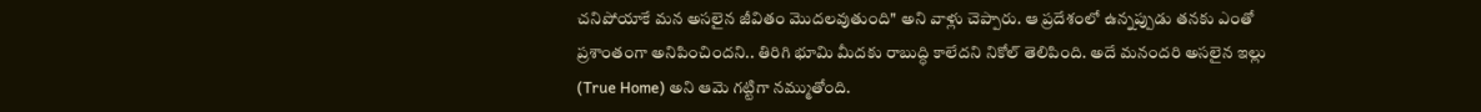చనిపోయాకే మన అసలైన జీవితం మొదలవుతుంది" అని వాళ్లు చెప్పారు. ఆ ప్రదేశంలో ఉన్నప్పుడు తనకు ఎంతో ప్రశాంతంగా అనిపించిందని.. తిరిగి భూమి మీదకు రాబుద్ధి కాలేదని నికోల్ తెలిపింది. అదే మనందరి అసలైన ఇల్లు (True Home) అని ఆమె గట్టిగా నమ్ముతోంది.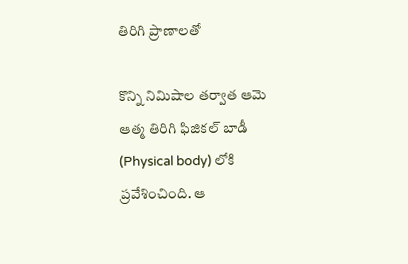తిరిగి ప్రాణాలతో

కొన్ని నిమిషాల తర్వాత ఆమె ఆత్మ తిరిగి ఫిజికల్ బాడీ (Physical body) లోకి ప్రవేశించింది. ఆ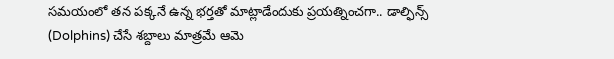సమయంలో తన పక్కనే ఉన్న భర్తతో మాట్లాడేందుకు ప్రయత్నించగా.. డాల్ఫిన్స్ (Dolphins) చేసే శబ్దాలు మాత్రమే ఆమె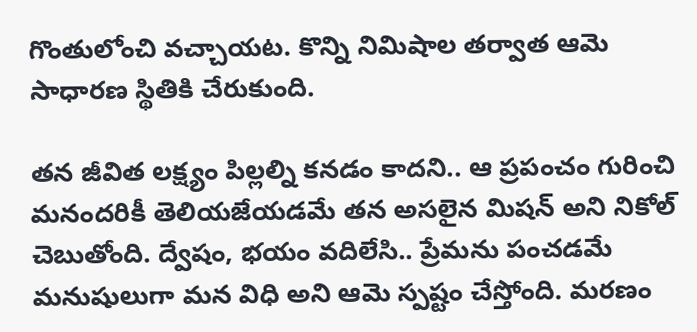గొంతులోంచి వచ్చాయట. కొన్ని నిమిషాల తర్వాత ఆమె సాధారణ స్థితికి చేరుకుంది.

తన జీవిత లక్ష్యం పిల్లల్ని కనడం కాదని.. ఆ ప్రపంచం గురించి మనందరికీ తెలియజేయడమే తన అసలైన మిషన్ అని నికోల్ చెబుతోంది. ద్వేషం, భయం వదిలేసి.. ప్రేమను పంచడమే మనుషులుగా మన విధి అని ఆమె స్పష్టం చేస్తోంది. మరణం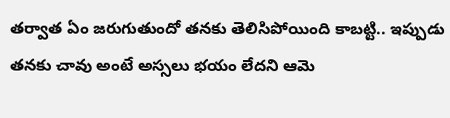తర్వాత ఏం జరుగుతుందో తనకు తెలిసిపోయింది కాబట్టి.. ఇప్పుడు తనకు చావు అంటే అస్సలు భయం లేదని ఆమె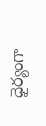ధైర్యంగా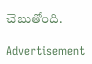చెబుతోంది.

Advertisement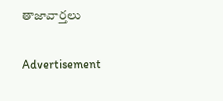తాజావార్తలు

Advertisement